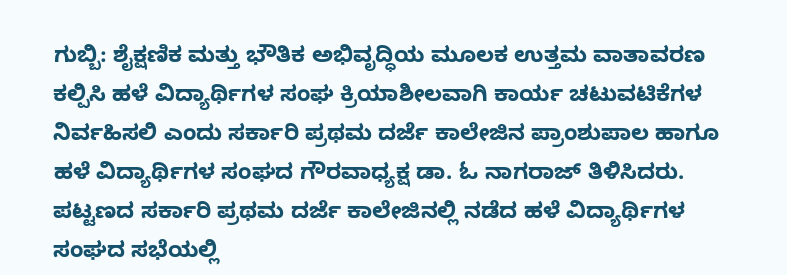ಗುಬ್ಬಿ: ಶೈಕ್ಷಣಿಕ ಮತ್ತು ಭೌತಿಕ ಅಭಿವೃದ್ಧಿಯ ಮೂಲಕ ಉತ್ತಮ ವಾತಾವರಣ ಕಲ್ಪಿಸಿ ಹಳೆ ವಿದ್ಯಾರ್ಥಿಗಳ ಸಂಘ ಕ್ರಿಯಾಶೀಲವಾಗಿ ಕಾರ್ಯ ಚಟುವಟಿಕೆಗಳ ನಿರ್ವಹಿಸಲಿ ಎಂದು ಸರ್ಕಾರಿ ಪ್ರಥಮ ದರ್ಜೆ ಕಾಲೇಜಿನ ಪ್ರಾಂಶುಪಾಲ ಹಾಗೂ ಹಳೆ ವಿದ್ಯಾರ್ಥಿಗಳ ಸಂಘದ ಗೌರವಾಧ್ಯಕ್ಷ ಡಾ. ಓ ನಾಗರಾಜ್ ತಿಳಿಸಿದರು.
ಪಟ್ಟಣದ ಸರ್ಕಾರಿ ಪ್ರಥಮ ದರ್ಜೆ ಕಾಲೇಜಿನಲ್ಲಿ ನಡೆದ ಹಳೆ ವಿದ್ಯಾರ್ಥಿಗಳ ಸಂಘದ ಸಭೆಯಲ್ಲಿ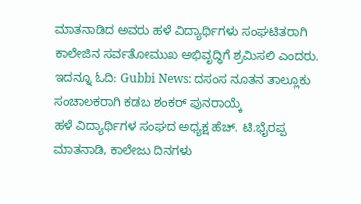ಮಾತನಾಡಿದ ಅವರು ಹಳೆ ವಿದ್ಯಾರ್ಥಿಗಳು ಸಂಘಟಿತರಾಗಿ ಕಾಲೇಜಿನ ಸರ್ವತೋಮುಖ ಅಭಿವೃದ್ಧಿಗೆ ಶ್ರಮಿಸಲಿ ಎಂದರು.
ಇದನ್ನೂ ಓದಿ: Gubbi News: ದಸಂಸ ನೂತನ ತಾಲ್ಲೂಕು ಸಂಚಾಲಕರಾಗಿ ಕಡಬ ಶಂಕರ್ ಪುನರಾಯ್ಕೆ
ಹಳೆ ವಿದ್ಯಾರ್ಥಿಗಳ ಸಂಘದ ಅಧ್ಯಕ್ಷ ಹೆಚ್. ಟಿ.ಭೈರಪ್ಪ ಮಾತನಾಡಿ, ಕಾಲೇಜು ದಿನಗಳು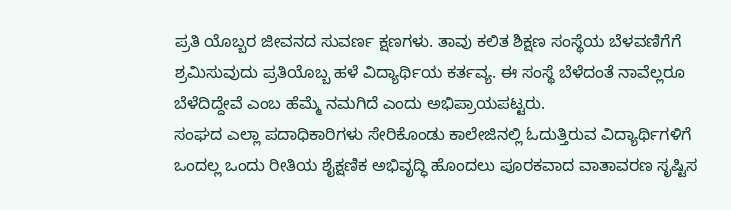ಪ್ರತಿ ಯೊಬ್ಬರ ಜೀವನದ ಸುವರ್ಣ ಕ್ಷಣಗಳು. ತಾವು ಕಲಿತ ಶಿಕ್ಷಣ ಸಂಸ್ಥೆಯ ಬೆಳವಣಿಗೆಗೆ ಶ್ರಮಿಸುವುದು ಪ್ರತಿಯೊಬ್ಬ ಹಳೆ ವಿದ್ಯಾರ್ಥಿಯ ಕರ್ತವ್ಯ. ಈ ಸಂಸ್ಥೆ ಬೆಳೆದಂತೆ ನಾವೆಲ್ಲರೂ ಬೆಳೆದಿದ್ದೇವೆ ಎಂಬ ಹೆಮ್ಮೆ ನಮಗಿದೆ ಎಂದು ಅಭಿಪ್ರಾಯಪಟ್ಟರು.
ಸಂಘದ ಎಲ್ಲಾ ಪದಾಧಿಕಾರಿಗಳು ಸೇರಿಕೊಂಡು ಕಾಲೇಜಿನಲ್ಲಿ ಓದುತ್ತಿರುವ ವಿದ್ಯಾರ್ಥಿಗಳಿಗೆ ಒಂದಲ್ಲ ಒಂದು ರೀತಿಯ ಶೈಕ್ಷಣಿಕ ಅಭಿವೃದ್ಧಿ ಹೊಂದಲು ಪೂರಕವಾದ ವಾತಾವರಣ ಸೃಷ್ಟಿಸ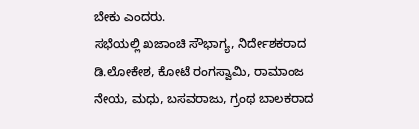ಬೇಕು ಎಂದರು.
ಸಭೆಯಲ್ಲಿ ಖಜಾಂಚಿ ಸೌಭಾಗ್ಯ, ನಿರ್ದೇಶಕರಾದ ಡಿ.ಲೋಕೇಶ, ಕೋಟೆ ರಂಗಸ್ವಾಮಿ, ರಾಮಾಂಜ ನೇಯ, ಮಧು, ಬಸವರಾಜು, ಗ್ರಂಥ ಬಾಲಕರಾದ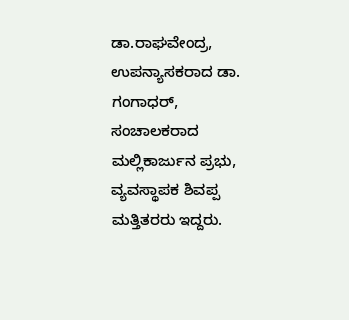ಡಾ.ರಾಘವೇಂದ್ರ, ಉಪನ್ಯಾಸಕರಾದ ಡಾ. ಗಂಗಾಧರ್, ಸಂಚಾಲಕರಾದ ಮಲ್ಲಿಕಾರ್ಜುನ ಪ್ರಭು, ವ್ಯವಸ್ಥಾಪಕ ಶಿವಪ್ಪ ಮತ್ತಿತರರು ಇದ್ದರು.